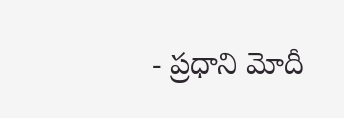- ప్రధాని మోదీ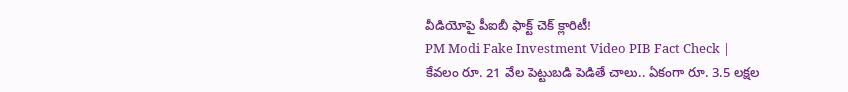వీడియోపై పీఐబీ ఫాక్ట్ చెక్ క్లారిటీ!
PM Modi Fake Investment Video PIB Fact Check | కేవలం రూ. 21 వేల పెట్టుబడి పెడితే చాలు.. ఏకంగా రూ. 3.5 లక్షల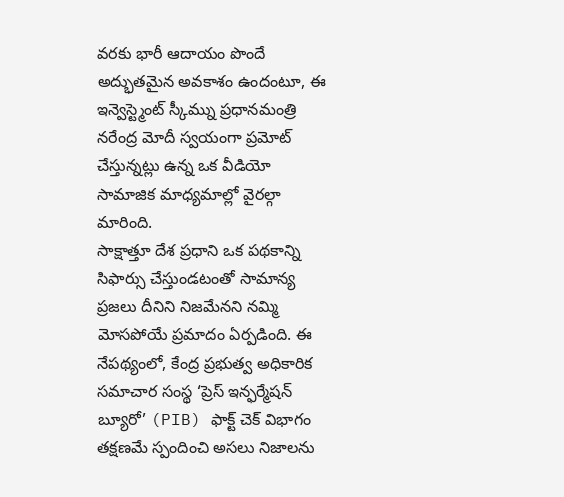వరకు భారీ ఆదాయం పొందే అద్భుతమైన అవకాశం ఉందంటూ, ఈ ఇన్వెస్ట్మెంట్ స్కీమ్ను ప్రధానమంత్రి నరేంద్ర మోదీ స్వయంగా ప్రమోట్ చేస్తున్నట్లు ఉన్న ఒక వీడియో సామాజిక మాధ్యమాల్లో వైరల్గా మారింది.
సాక్షాత్తూ దేశ ప్రధాని ఒక పథకాన్ని సిఫార్సు చేస్తుండటంతో సామాన్య ప్రజలు దీనిని నిజమేనని నమ్మి మోసపోయే ప్రమాదం ఏర్పడింది. ఈ నేపథ్యంలో, కేంద్ర ప్రభుత్వ అధికారిక సమాచార సంస్థ ‘ప్రెస్ ఇన్ఫర్మేషన్ బ్యూరో’ (PIB) ఫాక్ట్ చెక్ విభాగం తక్షణమే స్పందించి అసలు నిజాలను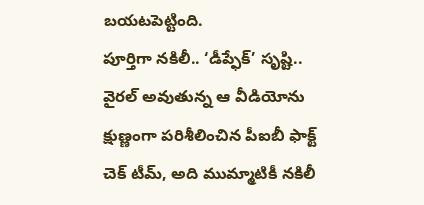బయటపెట్టింది.
పూర్తిగా నకిలీ.. ‘డీప్ఫేక్’ సృష్టి..
వైరల్ అవుతున్న ఆ వీడియోను క్షుణ్ణంగా పరిశీలించిన పీఐబీ ఫాక్ట్ చెక్ టీమ్, అది ముమ్మాటికీ నకిలీ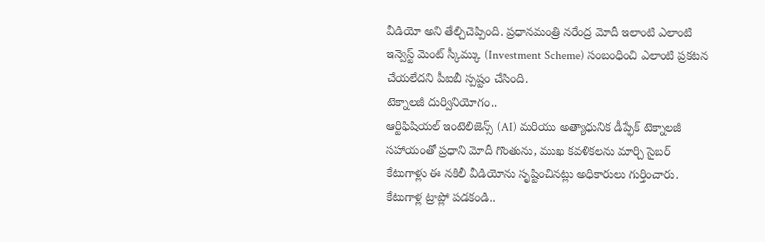వీడియో అని తేల్చిచెప్పింది. ప్రధానమంత్రి నరేంద్ర మోదీ ఇలాంటి ఎలాంటి ఇన్వెస్ట్ మెంట్ స్కీమ్కు (Investment Scheme) సంబంధించి ఎలాంటి ప్రకటన చేయలేదని పీఐబీ స్పష్టం చేసింది.
టెక్నాలజీ దుర్వినియోగం..
ఆర్టిఫిషియల్ ఇంటెలిజెన్స్ (AI) మరియు అత్యాధునిక డీప్ఫేక్ టెక్నాలజీ సహాయంతో ప్రధాని మోదీ గొంతును, ముఖ కవళికలను మార్చి సైబర్ కేటుగాళ్లు ఈ నకిలీ వీడియోను సృష్టించినట్లు అధికారులు గుర్తించారు.
కేటుగాళ్ల ట్రాప్లో పడకండి..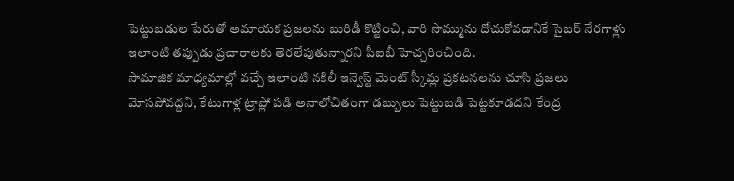పెట్టుబడుల పేరుతో అమాయక ప్రజలను బురిడీ కొట్టించి, వారి సొమ్మును దోచుకోవడానికే సైబర్ నేరగాళ్లు ఇలాంటి తప్పుడు ప్రచారాలకు తెరలేపుతున్నారని పీఐబీ హెచ్చరించింది.
సామాజిక మాధ్యమాల్లో వచ్చే ఇలాంటి నకిలీ ఇన్వెస్ట్ మెంట్ స్కీమ్ల ప్రకటనలను చూసి ప్రజలు మోసపోవద్దని, కేటుగాళ్ల ట్రాప్లో పడి అనాలోచితంగా డబ్బులు పెట్టుబడి పెట్టకూడదని కేంద్ర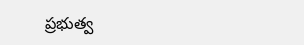ప్రభుత్వ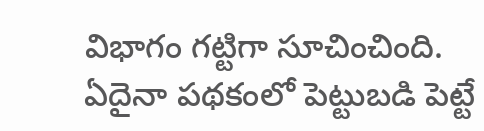విభాగం గట్టిగా సూచించింది.
ఏదైనా పథకంలో పెట్టుబడి పెట్టే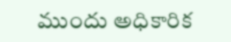ముందు అధికారిక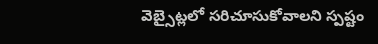వెబ్సైట్లలో సరిచూసుకోవాలని స్పష్టం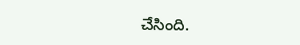చేసింది.